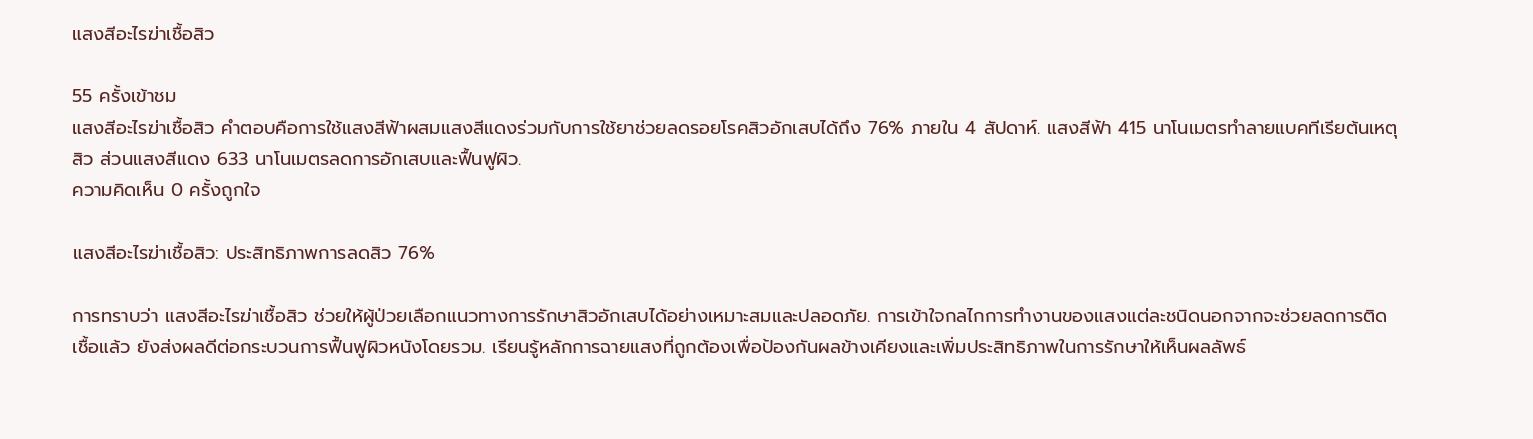แสงสีอะไรฆ่าเชื้อสิว

55 ครั้งเข้าชม
แสงสีอะไรฆ่าเชื้อสิว คำตอบคือการใช้แสงสีฟ้าผสมแสงสีแดงร่วมกับการใช้ยาช่วยลดรอยโรคสิวอักเสบได้ถึง 76% ภายใน 4 สัปดาห์. แสงสีฟ้า 415 นาโนเมตรทำลายแบคทีเรียต้นเหตุสิว ส่วนแสงสีแดง 633 นาโนเมตรลดการอักเสบและฟื้นฟูผิว.
ความคิดเห็น 0 ครั้งถูกใจ

แสงสีอะไรฆ่าเชื้อสิว: ประสิทธิภาพการลดสิว 76%

การทราบว่า แสงสีอะไรฆ่าเชื้อสิว ช่วยให้ผู้ป่วยเลือกแนวทางการรักษาสิวอักเสบได้อย่างเหมาะสมและปลอดภัย. การเข้าใจกลไกการทำงานของแสงแต่ละชนิดนอกจากจะช่วยลดการติดเชื้อแล้ว ยังส่งผลดีต่อกระบวนการฟื้นฟูผิวหนังโดยรวม. เรียนรู้หลักการฉายแสงที่ถูกต้องเพื่อป้องกันผลข้างเคียงและเพิ่มประสิทธิภาพในการรักษาให้เห็นผลลัพธ์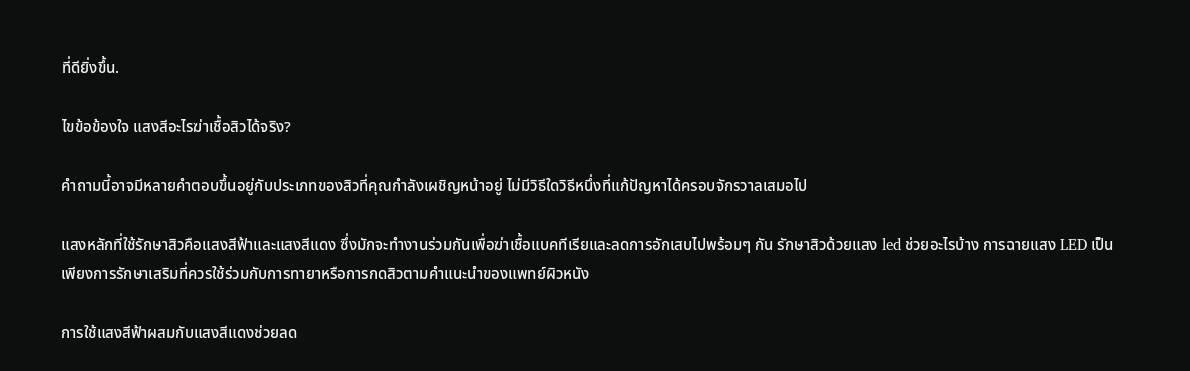ที่ดียิ่งขึ้น.

ไขข้อข้องใจ แสงสีอะไรฆ่าเชื้อสิวได้จริง?

คำถามนี้อาจมีหลายคำตอบขึ้นอยู่กับประเภทของสิวที่คุณกำลังเผชิญหน้าอยู่ ไม่มีวิธีใดวิธีหนึ่งที่แก้ปัญหาได้ครอบจักรวาลเสมอไป

แสงหลักที่ใช้รักษาสิวคือแสงสีฟ้าและแสงสีแดง ซึ่งมักจะทำงานร่วมกันเพื่อฆ่าเชื้อแบคทีเรียและลดการอักเสบไปพร้อมๆ กัน รักษาสิวด้วยแสง led ช่วยอะไรบ้าง การฉายแสง LED เป็นเพียงการรักษาเสริมที่ควรใช้ร่วมกับการทายาหรือการกดสิวตามคำแนะนำของแพทย์ผิวหนัง

การใช้แสงสีฟ้าผสมกับแสงสีแดงช่วยลด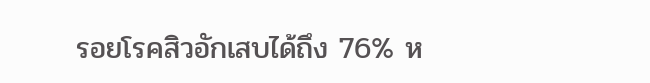รอยโรคสิวอักเสบได้ถึง 76% ห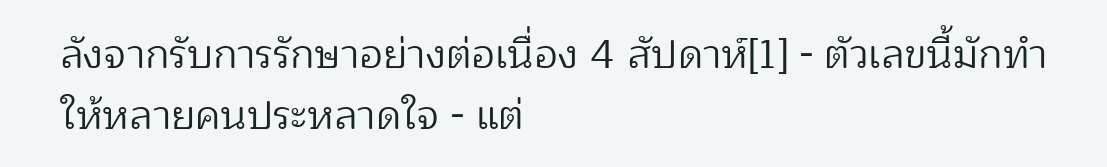ลังจากรับการรักษาอย่างต่อเนื่อง 4 สัปดาห์[1] - ตัวเลขนี้มักทำให้หลายคนประหลาดใจ - แต่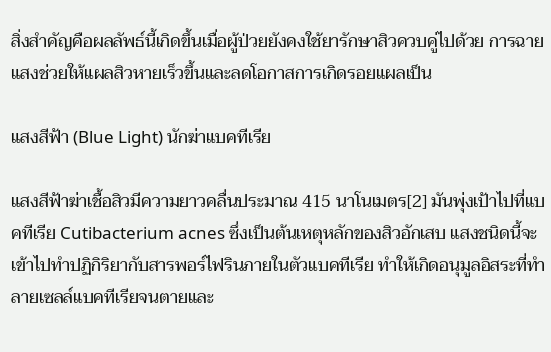สิ่งสำคัญคือผลลัพธ์นี้เกิดขึ้นเมื่อผู้ป่วยยังคงใช้ยารักษาสิวควบคู่ไปด้วย การฉายแสงช่วยให้แผลสิวหายเร็วขึ้นและลดโอกาสการเกิดรอยแผลเป็น

แสงสีฟ้า (Blue Light) นักฆ่าแบคทีเรีย

แสงสีฟ้าฆ่าเชื้อสิวมีความยาวคลื่นประมาณ 415 นาโนเมตร[2] มันพุ่งเป้าไปที่แบคทีเรีย Cutibacterium acnes ซึ่งเป็นต้นเหตุหลักของสิวอักเสบ แสงชนิดนี้จะเข้าไปทำปฏิกิริยากับสารพอร์ไฟรินภายในตัวแบคทีเรีย ทำให้เกิดอนุมูลอิสระที่ทำลายเซลล์แบคทีเรียจนตายและ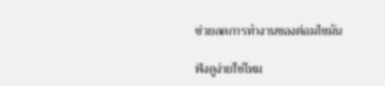ช่วยลดการทำงานของต่อมไขมัน

ฟังดูง่ายใช่ไหม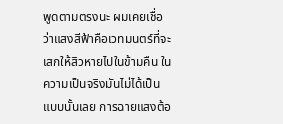พูดตามตรงนะ ผมเคยเชื่อว่าแสงสีฟ้าคือเวทมนตร์ที่จะเสกให้สิวหายไปในข้ามคืน ในความเป็นจริงมันไม่ได้เป็นแบบนั้นเลย การฉายแสงต้อ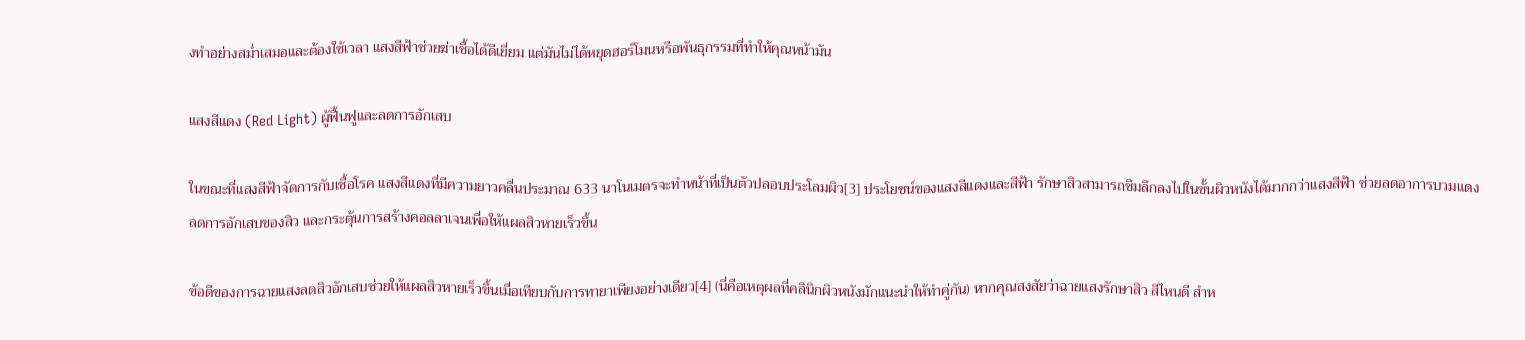งทำอย่างสม่ำเสมอและต้องใช้เวลา แสงสีฟ้าช่วยฆ่าเชื้อได้ดีเยี่ยม แต่มันไม่ได้หยุดฮอร์โมนหรือพันธุกรรมที่ทำให้คุณหน้ามัน

แสงสีแดง (Red Light) ผู้ฟื้นฟูและลดการอักเสบ

ในขณะที่แสงสีฟ้าจัดการกับเชื้อโรค แสงสีแดงที่มีความยาวคลื่นประมาณ 633 นาโนเมตรจะทำหน้าที่เป็นตัวปลอบประโลมผิว[3] ประโยชน์ของแสงสีแดงและสีฟ้า รักษาสิวสามารถซึมลึกลงไปในชั้นผิวหนังได้มากกว่าแสงสีฟ้า ช่วยลดอาการบวมแดง ลดการอักเสบของสิว และกระตุ้นการสร้างคอลลาเจนเพื่อให้แผลสิวหายเร็วขึ้น

ข้อดีของการฉายแสงลดสิวอักเสบช่วยให้แผลสิวหายเร็วขึ้นเมื่อเทียบกับการทายาเพียงอย่างเดียว[4] (นี่คือเหตุผลที่คลินิกผิวหนังมักแนะนำให้ทำคู่กัน) หากคุณสงสัยว่าฉายแสงรักษาสิว สีไหนดี สำห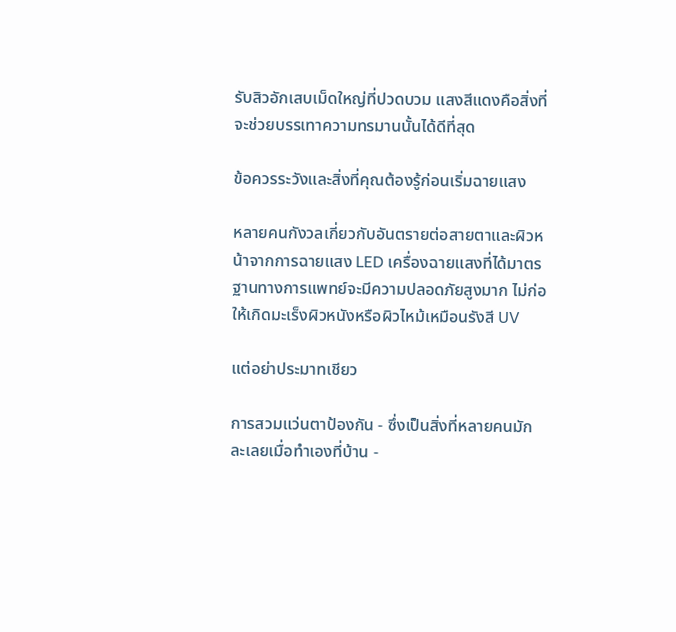รับสิวอักเสบเม็ดใหญ่ที่ปวดบวม แสงสีแดงคือสิ่งที่จะช่วยบรรเทาความทรมานนั้นได้ดีที่สุด

ข้อควรระวังและสิ่งที่คุณต้องรู้ก่อนเริ่มฉายแสง

หลายคนกังวลเกี่ยวกับอันตรายต่อสายตาและผิวหน้าจากการฉายแสง LED เครื่องฉายแสงที่ได้มาตรฐานทางการแพทย์จะมีความปลอดภัยสูงมาก ไม่ก่อให้เกิดมะเร็งผิวหนังหรือผิวไหม้เหมือนรังสี UV

แต่อย่าประมาทเชียว

การสวมแว่นตาป้องกัน - ซึ่งเป็นสิ่งที่หลายคนมักละเลยเมื่อทำเองที่บ้าน -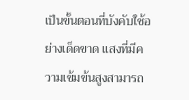เป็นขั้นตอนที่บังคับใช้อย่างเด็ดขาด แสงที่มีความเข้มข้นสูงสามารถ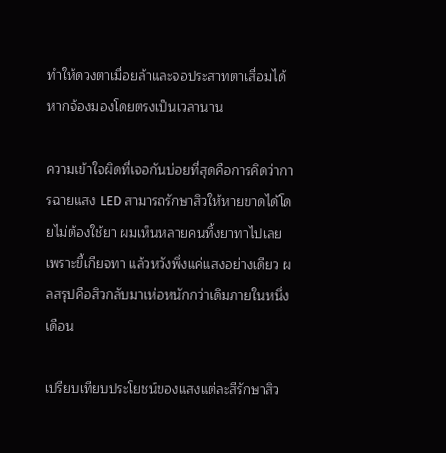ทำให้ดวงตาเมื่อยล้าและจอประสาทตาเสื่อมได้หากจ้องมองโดยตรงเป็นเวลานาน

ความเข้าใจผิดที่เจอกันบ่อยที่สุดคือการคิดว่าการฉายแสง LED สามารถรักษาสิวให้หายขาดได้โดยไม่ต้องใช้ยา ผมเห็นหลายคนทิ้งยาทาไปเลยเพราะขี้เกียจทา แล้วหวังพึ่งแค่แสงอย่างเดียว ผลสรุปคือสิวกลับมาเห่อหนักกว่าเดิมภายในหนึ่งเดือน

เปรียบเทียบประโยชน์ของแสงแต่ละสีรักษาสิว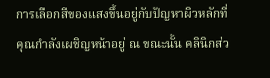การเลือกสีของแสงขึ้นอยู่กับปัญหาผิวหลักที่คุณกำลังเผชิญหน้าอยู่ ณ ขณะนั้น คลินิกส่ว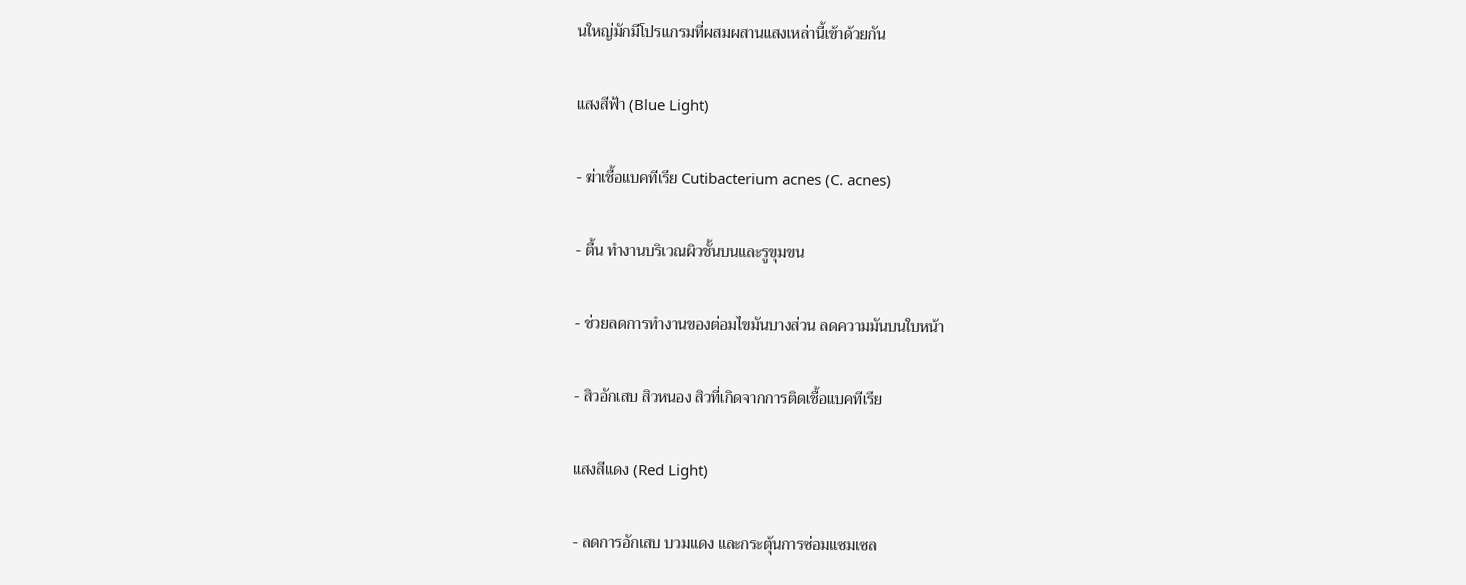นใหญ่มักมีโปรแกรมที่ผสมผสานแสงเหล่านี้เข้าด้วยกัน

แสงสีฟ้า (Blue Light)

- ฆ่าเชื้อแบคทีเรีย Cutibacterium acnes (C. acnes)

- ตื้น ทำงานบริเวณผิวชั้นบนและรูขุมขน

- ช่วยลดการทำงานของต่อมไขมันบางส่วน ลดความมันบนใบหน้า

- สิวอักเสบ สิวหนอง สิวที่เกิดจากการติดเชื้อแบคทีเรีย

แสงสีแดง (Red Light)

- ลดการอักเสบ บวมแดง และกระตุ้นการซ่อมแซมเซล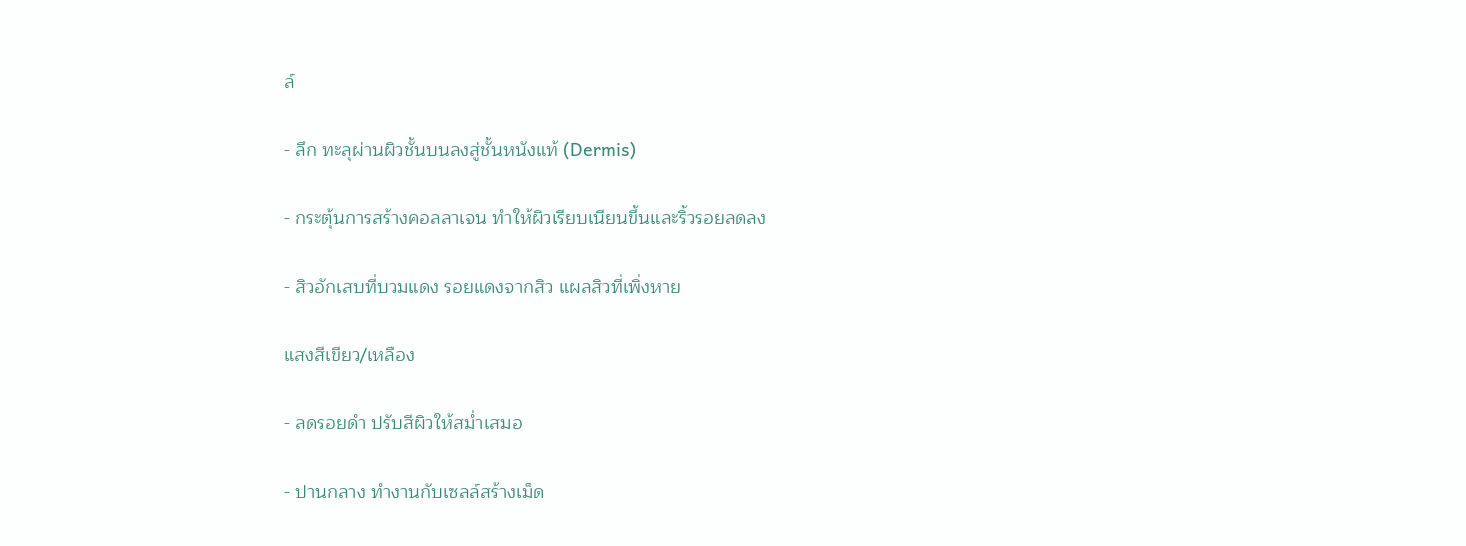ล์

- ลึก ทะลุผ่านผิวชั้นบนลงสู่ชั้นหนังแท้ (Dermis)

- กระตุ้นการสร้างคอลลาเจน ทำให้ผิวเรียบเนียนขึ้นและริ้วรอยลดลง

- สิวอักเสบที่บวมแดง รอยแดงจากสิว แผลสิวที่เพิ่งหาย

แสงสีเขียว/เหลือง

- ลดรอยดำ ปรับสีผิวให้สม่ำเสมอ

- ปานกลาง ทำงานกับเซลล์สร้างเม็ด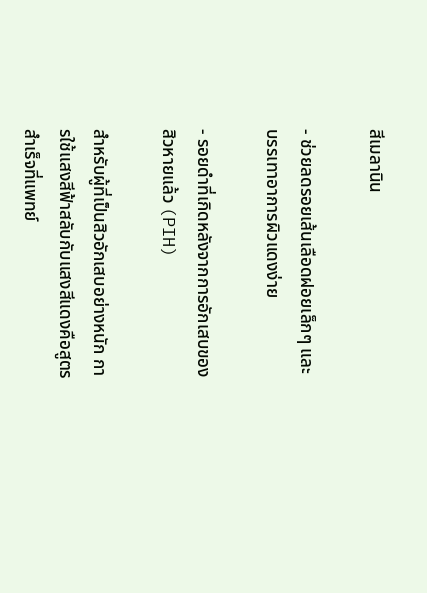สีเมลานิน

- ช่วยลดรอยเส้นเลือดฝอยเล็กๆ และบรรเทาอาการผิวแดงง่าย

- รอยดำที่เกิดหลังจากการอักเสบของสิวหายแล้ว (PIH)

สำหรับผู้ที่เป็นสิวอักเสบอย่างหนัก การใช้แสงสีฟ้าสลับกับแสงสีแดงคือสูตรสำเร็จที่แพทย์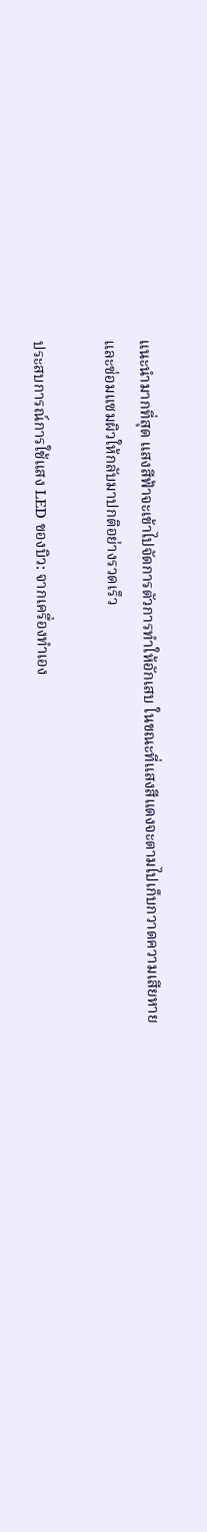แนะนำมากที่สุด แสงสีฟ้าจะเข้าไปจัดการตัวการทำให้อักเสบ ในขณะที่แสงสีแดงจะตามไปเก็บกวาดความเสียหายและซ่อมแซมผิวให้กลับมาปกติอย่างรวดเร็ว

ประสบการณ์การใช้แสง LED ของบิว: จากเครื่องทำเอง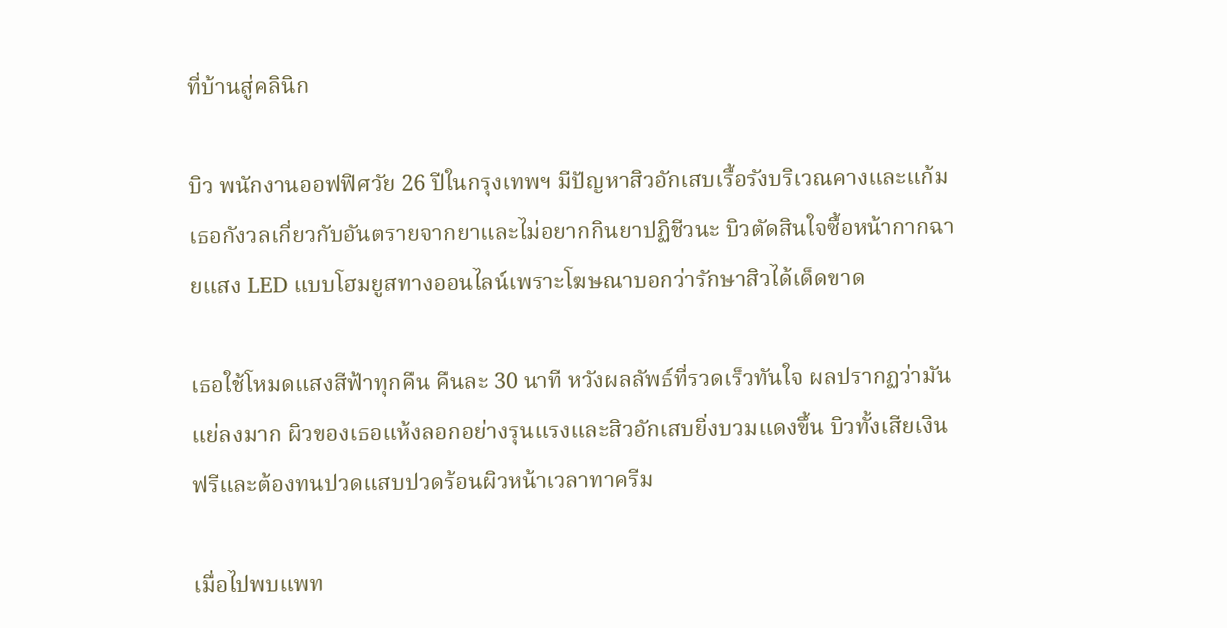ที่บ้านสู่คลินิก

บิว พนักงานออฟฟิศวัย 26 ปีในกรุงเทพฯ มีปัญหาสิวอักเสบเรื้อรังบริเวณคางและแก้ม เธอกังวลเกี่ยวกับอันตรายจากยาและไม่อยากกินยาปฏิชีวนะ บิวตัดสินใจซื้อหน้ากากฉายแสง LED แบบโฮมยูสทางออนไลน์เพราะโฆษณาบอกว่ารักษาสิวได้เด็ดขาด

เธอใช้โหมดแสงสีฟ้าทุกคืน คืนละ 30 นาที หวังผลลัพธ์ที่รวดเร็วทันใจ ผลปรากฏว่ามันแย่ลงมาก ผิวของเธอแห้งลอกอย่างรุนแรงและสิวอักเสบยิ่งบวมแดงขึ้น บิวทั้งเสียเงินฟรีและต้องทนปวดแสบปวดร้อนผิวหน้าเวลาทาครีม

เมื่อไปพบแพท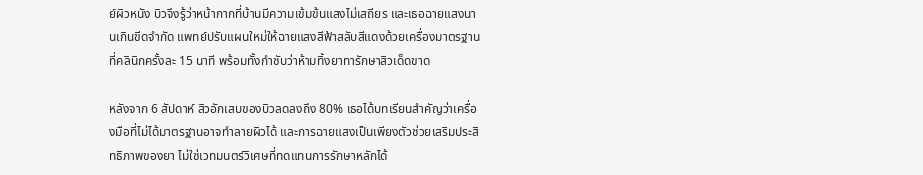ย์ผิวหนัง บิวจึงรู้ว่าหน้ากากที่บ้านมีความเข้มข้นแสงไม่เสถียร และเธอฉายแสงนานเกินขีดจำกัด แพทย์ปรับแผนใหม่ให้ฉายแสงสีฟ้าสลับสีแดงด้วยเครื่องมาตรฐานที่คลินิกครั้งละ 15 นาที พร้อมทั้งกำชับว่าห้ามทิ้งยาทารักษาสิวเด็ดขาด

หลังจาก 6 สัปดาห์ สิวอักเสบของบิวลดลงถึง 80% เธอได้บทเรียนสำคัญว่าเครื่องมือที่ไม่ได้มาตรฐานอาจทำลายผิวได้ และการฉายแสงเป็นเพียงตัวช่วยเสริมประสิทธิภาพของยา ไม่ใช่เวทมนตร์วิเศษที่ทดแทนการรักษาหลักได้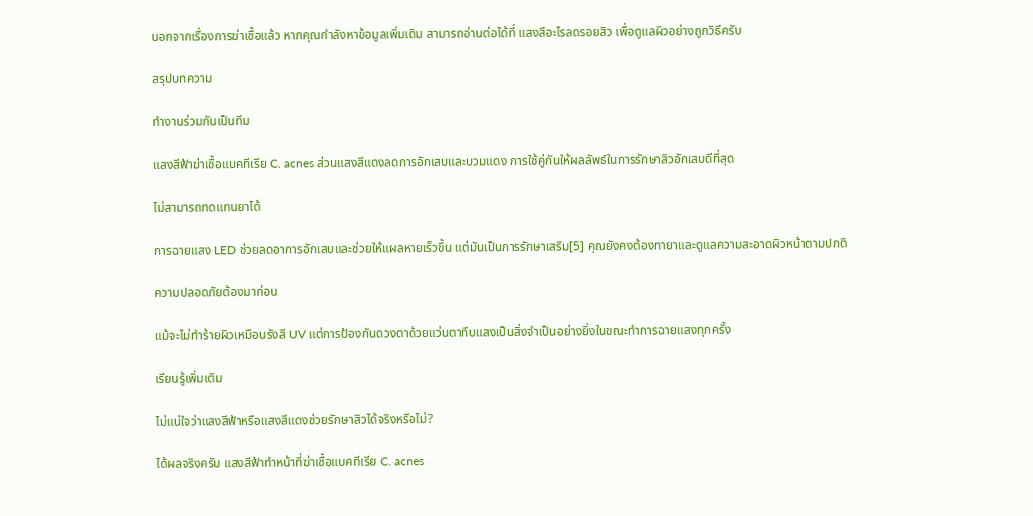นอกจากเรื่องการฆ่าเชื้อแล้ว หากคุณกำลังหาข้อมูลเพิ่มเติม สามารถอ่านต่อได้ที่ แสงสีอะไรลดรอยสิว เพื่อดูแลผิวอย่างถูกวิธีครับ

สรุปบทความ

ทำงานร่วมกันเป็นทีม

แสงสีฟ้าฆ่าเชื้อแบคทีเรีย C. acnes ส่วนแสงสีแดงลดการอักเสบและบวมแดง การใช้คู่กันให้ผลลัพธ์ในการรักษาสิวอักเสบดีที่สุด

ไม่สามารถทดแทนยาได้

การฉายแสง LED ช่วยลดอาการอักเสบและช่วยให้แผลหายเร็วขึ้น แต่มันเป็นการรักษาเสริม[5] คุณยังคงต้องทายาและดูแลความสะอาดผิวหน้าตามปกติ

ความปลอดภัยต้องมาก่อน

แม้จะไม่ทำร้ายผิวเหมือนรังสี UV แต่การป้องกันดวงตาด้วยแว่นตาทึบแสงเป็นสิ่งจำเป็นอย่างยิ่งในขณะทำการฉายแสงทุกครั้ง

เรียนรู้เพิ่มเติม

ไม่แน่ใจว่าแสงสีฟ้าหรือแสงสีแดงช่วยรักษาสิวได้จริงหรือไม่?

ได้ผลจริงครับ แสงสีฟ้าทำหน้าที่ฆ่าเชื้อแบคทีเรีย C. acnes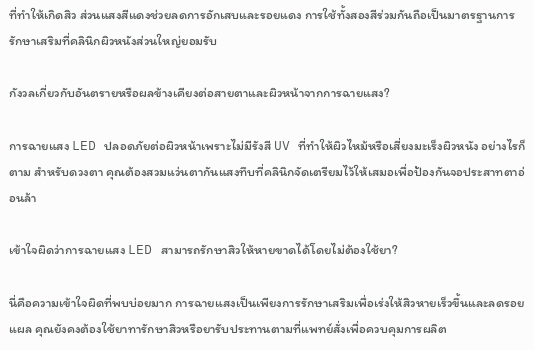ที่ทำให้เกิดสิว ส่วนแสงสีแดงช่วยลดการอักเสบและรอยแดง การใช้ทั้งสองสีร่วมกันถือเป็นมาตรฐานการรักษาเสริมที่คลินิกผิวหนังส่วนใหญ่ยอมรับ

กังวลเกี่ยวกับอันตรายหรือผลข้างเคียงต่อสายตาและผิวหน้าจากการฉายแสง?

การฉายแสง LED ปลอดภัยต่อผิวหน้าเพราะไม่มีรังสี UV ที่ทำให้ผิวไหม้หรือเสี่ยงมะเร็งผิวหนัง อย่างไรก็ตาม สำหรับดวงตา คุณต้องสวมแว่นตากันแสงทึบที่คลินิกจัดเตรียมไว้ให้เสมอเพื่อป้องกันจอประสาทตาอ่อนล้า

เข้าใจผิดว่าการฉายแสง LED สามารถรักษาสิวให้หายขาดได้โดยไม่ต้องใช้ยา?

นี่คือความเข้าใจผิดที่พบบ่อยมาก การฉายแสงเป็นเพียงการรักษาเสริมเพื่อเร่งให้สิวหายเร็วขึ้นและลดรอยแผล คุณยังคงต้องใช้ยาทารักษาสิวหรือยารับประทานตามที่แพทย์สั่งเพื่อควบคุมการผลิต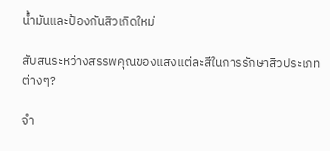น้ำมันและป้องกันสิวเกิดใหม่

สับสนระหว่างสรรพคุณของแสงแต่ละสีในการรักษาสิวประเภทต่างๆ?

จำ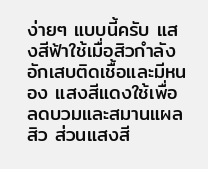ง่ายๆ แบบนี้ครับ แสงสีฟ้าใช้เมื่อสิวกำลังอักเสบติดเชื้อและมีหนอง แสงสีแดงใช้เพื่อลดบวมและสมานแผลสิว ส่วนแสงสี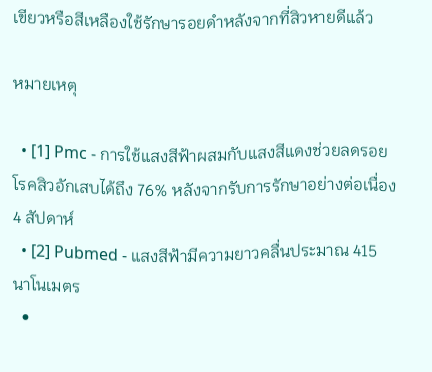เขียวหรือสีเหลืองใช้รักษารอยดำหลังจากที่สิวหายดีแล้ว

หมายเหตุ

  • [1] Pmc - การใช้แสงสีฟ้าผสมกับแสงสีแดงช่วยลดรอยโรคสิวอักเสบได้ถึง 76% หลังจากรับการรักษาอย่างต่อเนื่อง 4 สัปดาห์
  • [2] Pubmed - แสงสีฟ้ามีความยาวคลื่นประมาณ 415 นาโนเมตร
  •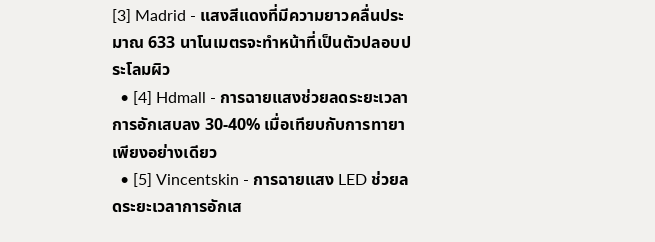[3] Madrid - แสงสีแดงที่มีความยาวคลื่นประมาณ 633 นาโนเมตรจะทำหน้าที่เป็นตัวปลอบประโลมผิว
  • [4] Hdmall - การฉายแสงช่วยลดระยะเวลาการอักเสบลง 30-40% เมื่อเทียบกับการทายาเพียงอย่างเดียว
  • [5] Vincentskin - การฉายแสง LED ช่วยลดระยะเวลาการอักเส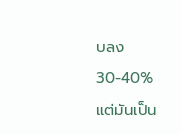บลง 30-40% แต่มันเป็น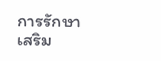การรักษาเสริม